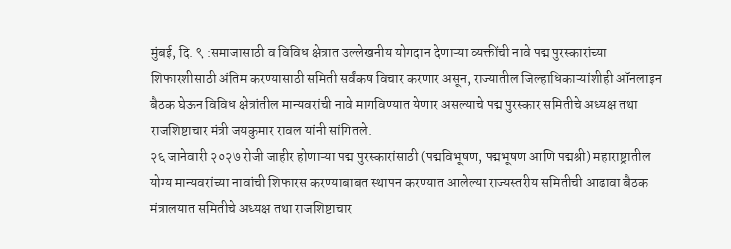मुंबई, दि. ९ :समाजासाठी व विविध क्षेत्रात उल्लेखनीय योगदान देणाऱ्या व्यक्तींची नावे पद्म पुरस्कारांच्या शिफारशीसाठी अंतिम करण्यासाठी समिती सर्वंकष विचार करणार असून, राज्यातील जिल्हाधिकाऱ्यांशीही ऑनलाइन बैठक घेऊन विविध क्षेत्रांतील मान्यवरांची नावे मागविण्यात येणार असल्याचे पद्म पुरस्कार समितीचे अध्यक्ष तथा राजशिष्टाचार मंत्री जयकुमार रावल यांनी सांगितले.
२६ जानेवारी २०२७ रोजी जाहीर होणाऱ्या पद्म पुरस्कारांसाठी (पद्मविभूषण, पद्मभूषण आणि पद्मश्री) महाराष्ट्रातील योग्य मान्यवरांच्या नावांची शिफारस करण्याबाबत स्थापन करण्यात आलेल्या राज्यस्तरीय समितीची आढावा बैठक मंत्रालयात समितीचे अध्यक्ष तथा राजशिष्टाचार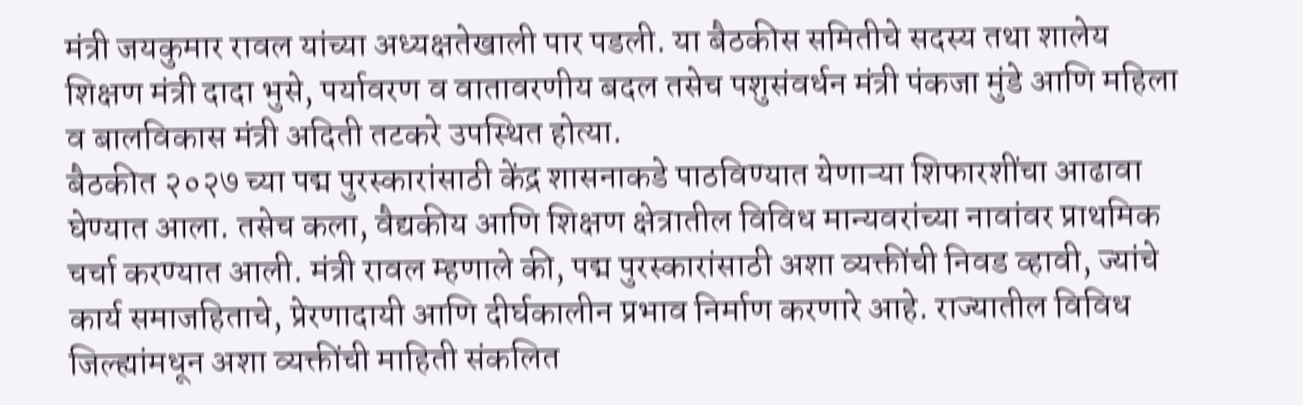मंत्री जयकुमार रावल यांच्या अध्यक्षतेखाली पार पडली. या बैठकीस समितीचे सदस्य तथा शालेय शिक्षण मंत्री दादा भुसे, पर्यावरण व वातावरणीय बदल तसेच पशुसंवर्धन मंत्री पंकजा मुंडे आणि महिला व बालविकास मंत्री अदिती तटकरे उपस्थित होत्या.
बैठकीत २०२७ च्या पद्म पुरस्कारांसाठी केंद्र शासनाकडे पाठविण्यात येणाऱ्या शिफारशींचा आढावा घेण्यात आला. तसेच कला, वैद्यकीय आणि शिक्षण क्षेत्रातील विविध मान्यवरांच्या नावांवर प्राथमिक चर्चा करण्यात आली. मंत्री रावल म्हणाले की, पद्म पुरस्कारांसाठी अशा व्यक्तींची निवड व्हावी, ज्यांचे कार्य समाजहिताचे, प्रेरणादायी आणि दीर्घकालीन प्रभाव निर्माण करणारे आहे. राज्यातील विविध जिल्ह्यांमधून अशा व्यक्तींची माहिती संकलित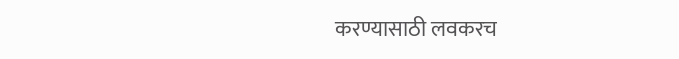करण्यासाठी लवकरच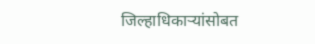जिल्हाधिकाऱ्यांसोबत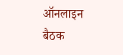ऑनलाइन बैठक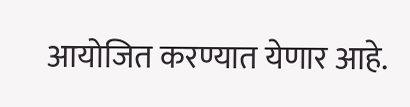आयोजित करण्यात येणार आहे.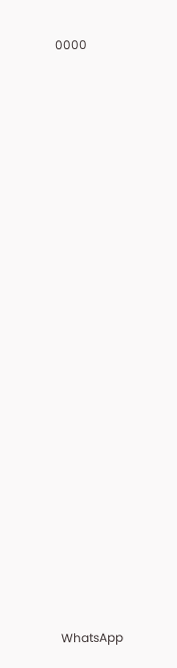0000






















WhatsApp